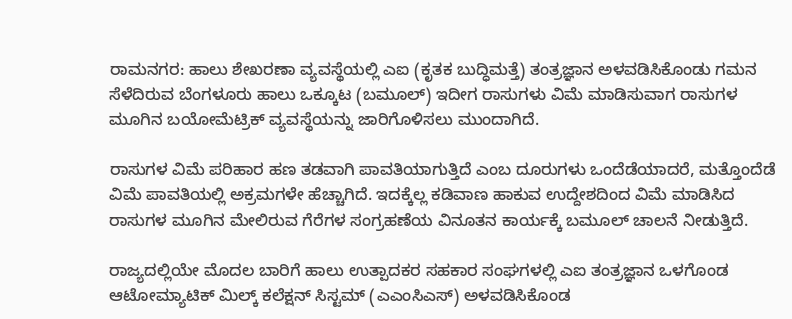ರಾಮನಗರ: ಹಾಲು ಶೇಖರಣಾ ವ್ಯವಸ್ಥೆಯಲ್ಲಿ ಎಐ (ಕೃತಕ ಬುದ್ಧಿಮತ್ತೆ) ತಂತ್ರಜ್ಞಾನ ಅಳವಡಿಸಿಕೊಂಡು ಗಮನ ಸೆಳೆದಿರುವ ಬೆಂಗಳೂರು ಹಾಲು ಒಕ್ಕೂಟ (ಬಮೂಲ್) ಇದೀಗ ರಾಸುಗಳು ವಿಮೆ ಮಾಡಿಸುವಾಗ ರಾಸುಗಳ ಮೂಗಿನ ಬಯೋಮೆಟ್ರಿಕ್ ವ್ಯವಸ್ಥೆಯನ್ನು ಜಾರಿಗೊಳಿಸಲು ಮುಂದಾಗಿದೆ.

ರಾಸುಗಳ ವಿಮೆ ಪರಿಹಾರ ಹಣ ತಡವಾಗಿ ಪಾವತಿಯಾಗುತ್ತಿದೆ ಎಂಬ ದೂರುಗಳು ಒಂದೆಡೆಯಾದರೆ, ಮತ್ತೊಂದೆಡೆ ವಿಮೆ ಪಾವತಿಯಲ್ಲಿ ಅಕ್ರಮಗಳೇ ಹೆಚ್ಚಾಗಿದೆ. ಇದಕ್ಕೆಲ್ಲ ಕಡಿವಾಣ ಹಾಕುವ ಉದ್ದೇಶದಿಂದ ವಿಮೆ ಮಾಡಿಸಿದ ರಾಸುಗಳ ಮೂಗಿನ ಮೇಲಿರುವ ಗೆರೆಗಳ ಸಂಗ್ರಹಣೆಯ ವಿನೂತನ ಕಾರ್ಯಕ್ಕೆ ಬಮೂಲ್ ಚಾಲನೆ ನೀಡುತ್ತಿದೆ.

ರಾಜ್ಯದಲ್ಲಿಯೇ ಮೊದಲ ಬಾರಿಗೆ ಹಾಲು ಉತ್ಪಾದಕರ ಸಹಕಾರ ಸಂಘಗಳಲ್ಲಿ ಎಐ ತಂತ್ರಜ್ಞಾನ ಒಳಗೊಂಡ ಆಟೋಮ್ಯಾಟಿಕ್ ಮಿಲ್ಕ್ ಕಲೆಕ್ಷನ್ ಸಿಸ್ಟಮ್ (ಎಎಂಸಿಎಸ್) ಅಳವಡಿಸಿಕೊಂಡ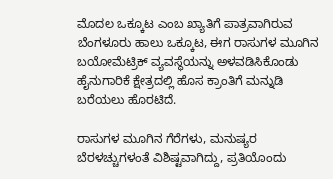ಮೊದಲ ಒಕ್ಕೂಟ ಎಂಬ ಖ್ಯಾತಿಗೆ ಪಾತ್ರವಾಗಿರುವ ಬೆಂಗಳೂರು ಹಾಲು ಒಕ್ಕೂಟ, ಈಗ ರಾಸುಗಳ ಮೂಗಿನ ಬಯೋಮೆಟ್ರಿಕ್ ವ್ಯವಸ್ಥೆಯನ್ನು ಅಳವಡಿಸಿಕೊಂಡು ಹೈನುಗಾರಿಕೆ ಕ್ಷೇತ್ರದಲ್ಲಿ ಹೊಸ ಕ್ರಾಂತಿಗೆ ಮನ್ನುಡಿ ಬರೆಯಲು ಹೊರಟಿದೆ.

ರಾಸುಗಳ ಮೂಗಿನ ಗೆರೆಗಳು, ಮನುಷ್ಯರ ಬೆರಳಚ್ಚುಗಳಂತೆ ವಿಶಿಷ್ಟವಾಗಿದ್ದು, ಪ್ರತಿಯೊಂದು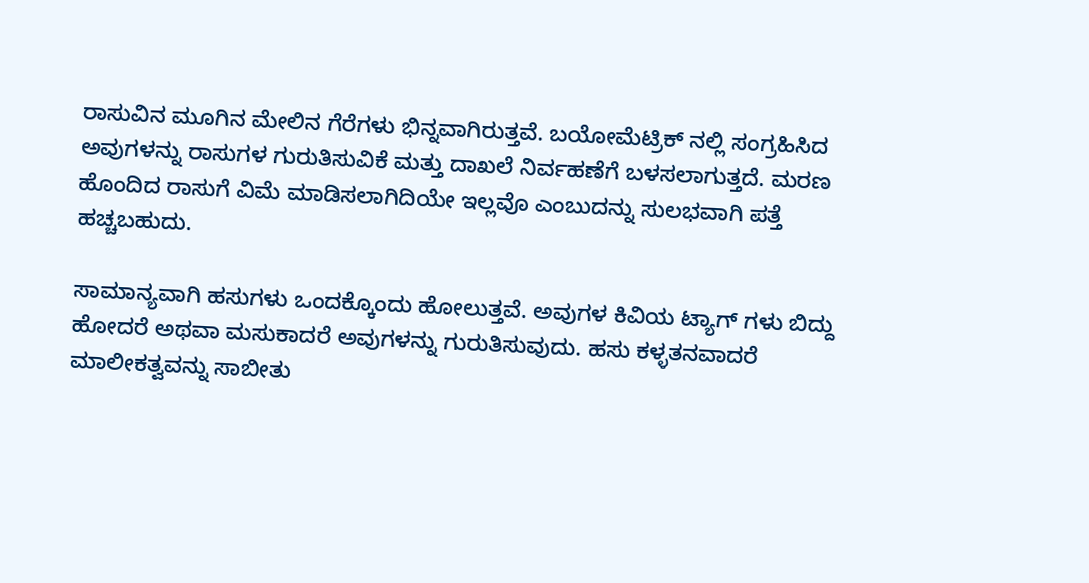ರಾಸುವಿನ ಮೂಗಿನ ಮೇಲಿನ ಗೆರೆಗಳು ಭಿನ್ನವಾಗಿರುತ್ತವೆ. ಬಯೋಮೆಟ್ರಿಕ್ ನಲ್ಲಿ ಸಂಗ್ರಹಿಸಿದ ಅವುಗಳನ್ನು ರಾಸುಗಳ ಗುರುತಿಸುವಿಕೆ ಮತ್ತು ದಾಖಲೆ ನಿರ್ವಹಣೆಗೆ ಬಳಸಲಾಗುತ್ತದೆ. ಮರಣ ಹೊಂದಿದ ರಾಸುಗೆ ವಿಮೆ ಮಾಡಿಸಲಾಗಿದಿಯೇ ಇಲ್ಲವೊ ಎಂಬುದನ್ನು ಸುಲಭವಾಗಿ ಪತ್ತೆ ಹಚ್ಚಬಹುದು.

ಸಾಮಾನ್ಯವಾಗಿ ಹಸುಗಳು ಒಂದಕ್ಕೊಂದು ಹೋಲುತ್ತವೆ. ಅವುಗಳ ಕಿವಿಯ ಟ್ಯಾಗ್ ಗಳು ಬಿದ್ದು ಹೋದರೆ ಅಥವಾ ಮಸುಕಾದರೆ ಅವುಗಳನ್ನು ಗುರುತಿಸುವುದು. ಹಸು ಕಳ್ಳತನವಾದರೆ ಮಾಲೀಕತ್ವವನ್ನು ಸಾಬೀತು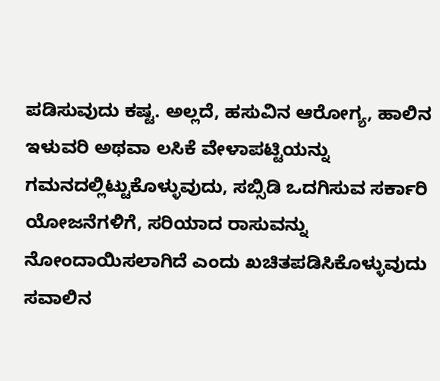ಪಡಿಸುವುದು ಕಷ್ಟ. ಅಲ್ಲದೆ, ಹಸುವಿನ ಆರೋಗ್ಯ, ಹಾಲಿನ ಇಳುವರಿ ಅಥವಾ ಲಸಿಕೆ ವೇಳಾಪಟ್ಟಿಯನ್ನು ಗಮನದಲ್ಲಿಟ್ಟುಕೊಳ್ಳುವುದು, ಸಬ್ಸಿಡಿ ಒದಗಿಸುವ ಸರ್ಕಾರಿ ಯೋಜನೆಗಳಿಗೆ, ಸರಿಯಾದ ರಾಸುವನ್ನು ನೋಂದಾಯಿಸಲಾಗಿದೆ ಎಂದು ಖಚಿತಪಡಿಸಿಕೊಳ್ಳುವುದು ಸವಾಲಿನ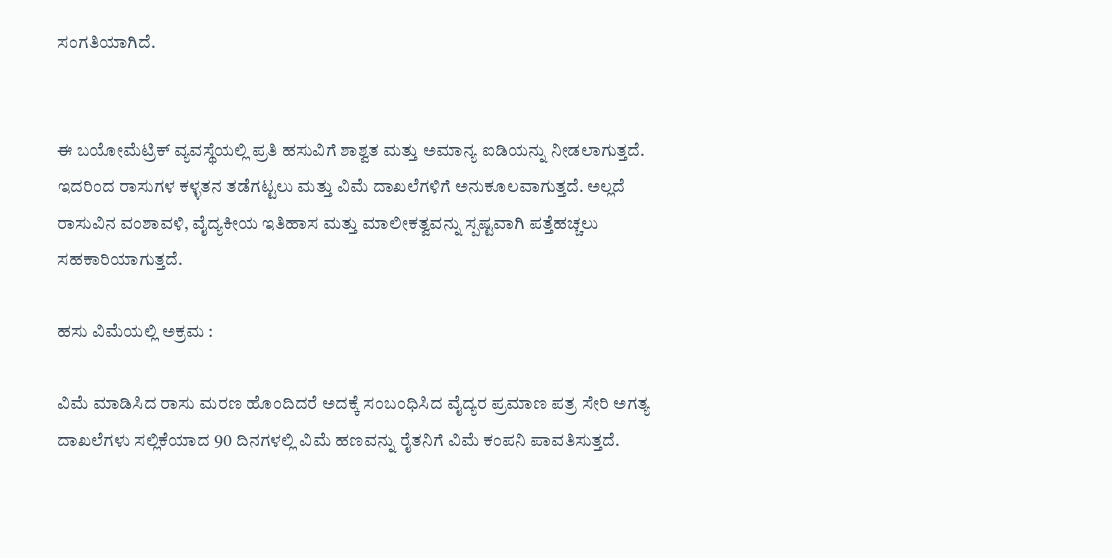ಸಂಗತಿಯಾಗಿದೆ.


ಈ ಬಯೋಮೆಟ್ರಿಕ್ ವ್ಯವಸ್ಥೆಯಲ್ಲಿ ಪ್ರತಿ ಹಸುವಿಗೆ ಶಾಶ್ವತ ಮತ್ತು ಅಮಾನ್ಯ ಐಡಿಯನ್ನು ನೀಡಲಾಗುತ್ತದೆ. ಇದರಿಂದ ರಾಸುಗಳ ಕಳ್ಳತನ ತಡೆಗಟ್ಟಲು ಮತ್ತು ವಿಮೆ ದಾಖಲೆಗಳಿಗೆ ಅನುಕೂಲವಾಗುತ್ತದೆ. ಅಲ್ಲದೆ ರಾಸುವಿನ ವಂಶಾವಳಿ, ವೈದ್ಯಕೀಯ ಇತಿಹಾಸ ಮತ್ತು ಮಾಲೀಕತ್ವವನ್ನು ಸ್ಪಷ್ಟವಾಗಿ ಪತ್ತೆಹಚ್ಚಲು ಸಹಕಾರಿಯಾಗುತ್ತದೆ.

ಹಸು ವಿಮೆಯಲ್ಲಿ ಅಕ್ರಮ :

ವಿಮೆ ಮಾಡಿಸಿದ ರಾಸು ಮರಣ ಹೊಂದಿದರೆ ಅದಕ್ಕೆ ಸಂಬಂಧಿಸಿದ ವೈದ್ಯರ ಪ್ರಮಾಣ ಪತ್ರ ಸೇರಿ ಅಗತ್ಯ ದಾಖಲೆಗಳು ಸಲ್ಲಿಕೆಯಾದ 90 ದಿನಗಳಲ್ಲಿ ವಿಮೆ ಹಣವನ್ನು ರೈತನಿಗೆ ವಿಮೆ ಕಂಪನಿ ಪಾವತಿಸುತ್ತದೆ.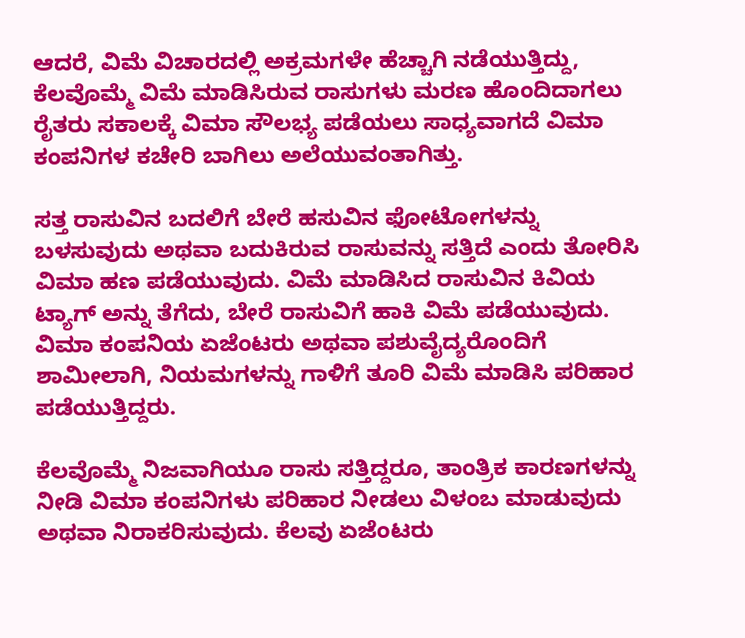ಆದರೆ, ವಿಮೆ ವಿಚಾರದಲ್ಲಿ ಅಕ್ರಮಗಳೇ ಹೆಚ್ಚಾಗಿ ನಡೆಯುತ್ತಿದ್ದು, ಕೆಲವೊಮ್ಮೆ ವಿಮೆ ಮಾಡಿಸಿರುವ ರಾಸುಗಳು ಮರಣ ಹೊಂದಿದಾಗಲು ರೈತರು ಸಕಾಲಕ್ಕೆ ವಿಮಾ ಸೌಲಭ್ಯ ಪಡೆಯಲು ಸಾಧ್ಯವಾಗದೆ ವಿಮಾ ಕಂಪನಿಗಳ ಕಚೇರಿ ಬಾಗಿಲು ಅಲೆಯುವಂತಾಗಿತ್ತು.

ಸತ್ತ ರಾಸುವಿನ ಬದಲಿಗೆ ಬೇರೆ ಹಸುವಿನ ಫೋಟೋಗಳನ್ನು ಬಳಸುವುದು ಅಥವಾ ಬದುಕಿರುವ ರಾಸುವನ್ನು ಸತ್ತಿದೆ ಎಂದು ತೋರಿಸಿ ವಿಮಾ ಹಣ ಪಡೆಯುವುದು. ವಿಮೆ ಮಾಡಿಸಿದ ರಾಸುವಿನ ಕಿವಿಯ ಟ್ಯಾಗ್ ಅನ್ನು ತೆಗೆದು, ಬೇರೆ ರಾಸುವಿಗೆ ಹಾಕಿ ವಿಮೆ ಪಡೆಯುವುದು. ವಿಮಾ ಕಂಪನಿಯ ಏಜೆಂಟರು ಅಥವಾ ಪಶುವೈದ್ಯರೊಂದಿಗೆ ಶಾಮೀಲಾಗಿ, ನಿಯಮಗಳನ್ನು ಗಾಳಿಗೆ ತೂರಿ ವಿಮೆ ಮಾಡಿಸಿ ಪರಿಹಾರ ಪಡೆಯುತ್ತಿದ್ದರು.

ಕೆಲವೊಮ್ಮೆ ನಿಜವಾಗಿಯೂ ರಾಸು ಸತ್ತಿದ್ದರೂ, ತಾಂತ್ರಿಕ ಕಾರಣಗಳನ್ನು ನೀಡಿ ವಿಮಾ ಕಂಪನಿಗಳು ಪರಿಹಾರ ನೀಡಲು ವಿಳಂಬ ಮಾಡುವುದು ಅಥವಾ ನಿರಾಕರಿಸುವುದು. ಕೆಲವು ಏಜೆಂಟರು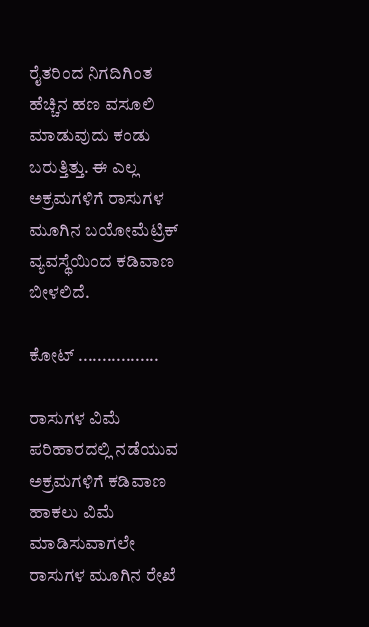ರೈತರಿಂದ ನಿಗದಿಗಿಂತ ಹೆಚ್ಚಿನ ಹಣ ವಸೂಲಿ ಮಾಡುವುದು ಕಂಡು ಬರುತ್ತಿತ್ತು. ಈ ಎಲ್ಲ ಅಕ್ರಮಗಳಿಗೆ ರಾಸುಗಳ ಮೂಗಿನ ಬಯೋಮೆಟ್ರಿಕ್ ವ್ಯವಸ್ಥೆಯಿಂದ ಕಡಿವಾಣ ಬೀಳಲಿದೆ.

ಕೋಟ್ .................

ರಾಸುಗಳ ವಿಮೆ ಪರಿಹಾರದಲ್ಲಿ ನಡೆಯುವ ಅಕ್ರಮಗಳಿಗೆ ಕಡಿವಾಣ ಹಾಕಲು ವಿಮೆ ಮಾಡಿಸುವಾಗಲೇ ರಾಸುಗಳ ಮೂಗಿನ ರೇಖೆ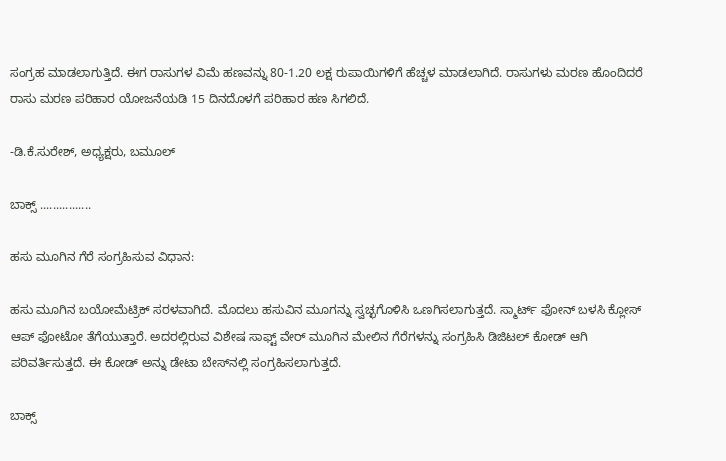ಸಂಗ್ರಹ ಮಾಡಲಾಗುತ್ತಿದೆ. ಈಗ ರಾಸುಗಳ ವಿಮೆ ಹಣವನ್ನು 80-1.20 ಲಕ್ಷ ರುಪಾಯಿಗಳಿಗೆ ಹೆಚ್ಚಳ ಮಾಡಲಾಗಿದೆ. ರಾಸುಗಳು ಮರಣ ಹೊಂದಿದರೆ ರಾಸು ಮರಣ ಪರಿಹಾರ ಯೋಜನೆಯಡಿ 15 ದಿನದೊಳಗೆ ಪರಿಹಾರ ಹಣ ಸಿಗಲಿದೆ.

-ಡಿ.ಕೆ.ಸುರೇಶ್, ಅಧ್ಯಕ್ಷರು, ಬಮೂಲ್

ಬಾಕ್ಸ್ ................

ಹಸು ಮೂಗಿನ ಗೆರೆ ಸಂಗ್ರಹಿಸುವ ವಿಧಾನ:

ಹಸು ಮೂಗಿನ ಬಯೋಮೆಟ್ರಿಕ್ ಸರಳವಾಗಿದೆ. ಮೊದಲು ಹಸುವಿನ ಮೂಗನ್ನು ಸ್ವಚ್ಛಗೊಳಿಸಿ ಒಣಗಿಸಲಾಗುತ್ತದೆ. ಸ್ಮಾರ್ಟ್ ಫೋನ್ ಬಳಸಿ ಕ್ಲೋಸ್ ಆಪ್ ಫೋಟೋ ತೆಗೆಯುತ್ತಾರೆ. ಅದರಲ್ಲಿರುವ ವಿಶೇಷ ಸಾಫ್ಟ್ ವೇರ್ ಮೂಗಿನ ಮೇಲಿನ ಗೆರೆಗಳನ್ನು ಸಂಗ್ರಹಿಸಿ ಡಿಜಿಟಲ್ ಕೋಡ್ ಆಗಿ ಪರಿವರ್ತಿಸುತ್ತದೆ. ಈ ಕೋಡ್ ಅನ್ನು ಡೇಟಾ ಬೇಸ್‌ನಲ್ಲಿ ಸಂಗ್ರಹಿಸಲಾಗುತ್ತದೆ.

ಬಾಕ್ಸ್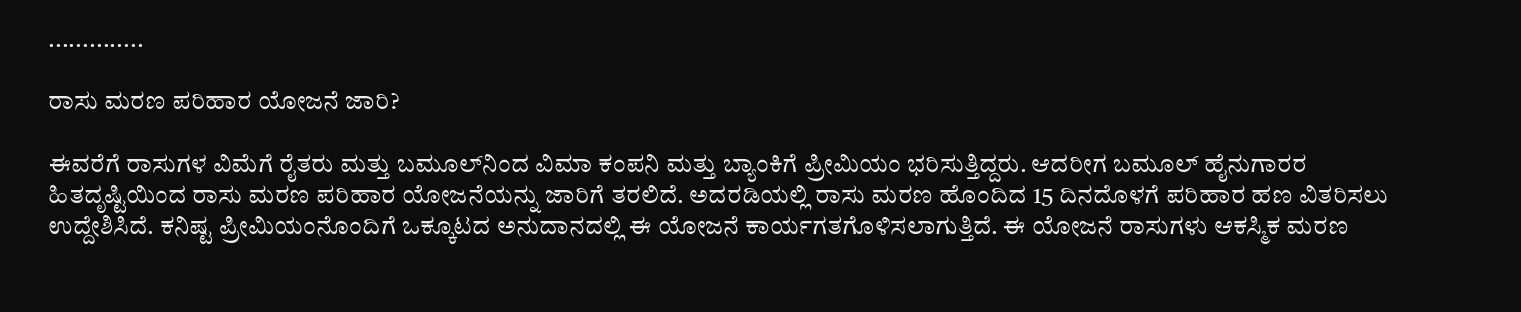..............

ರಾಸು ಮರಣ ಪರಿಹಾರ ಯೋಜನೆ ಜಾರಿ?

ಈವರೆಗೆ ರಾಸುಗಳ ವಿಮೆಗೆ ರೈತರು ಮತ್ತು ಬಮೂಲ್‌ನಿಂದ ವಿಮಾ ಕಂಪನಿ ಮತ್ತು ಬ್ಯಾಂಕಿಗೆ ಪ್ರೀಮಿಯಂ ಭರಿಸುತ್ತಿದ್ದರು. ಆದರೀಗ ಬಮೂಲ್ ಹೈನುಗಾರರ ಹಿತದೃಷ್ಟಿಯಿಂದ ರಾಸು ಮರಣ ಪರಿಹಾರ ಯೋಜನೆಯನ್ನು ಜಾರಿಗೆ ತರಲಿದೆ. ಅದರಡಿಯಲ್ಲಿ ರಾಸು ಮರಣ ಹೊಂದಿದ 15 ದಿನದೊಳಗೆ ಪರಿಹಾರ ಹಣ ವಿತರಿಸಲು ಉದ್ದೇಶಿಸಿದೆ. ಕನಿಷ್ಟ ಪ್ರೀಮಿಯಂನೊಂದಿಗೆ ಒಕ್ಕೂಟದ ಅನುದಾನದಲ್ಲಿ ಈ ಯೋಜನೆ ಕಾರ್ಯಗತಗೊಳಿಸಲಾಗುತ್ತಿದೆ. ಈ ಯೋಜನೆ ರಾಸುಗಳು ಆಕಸ್ಮಿಕ ಮರಣ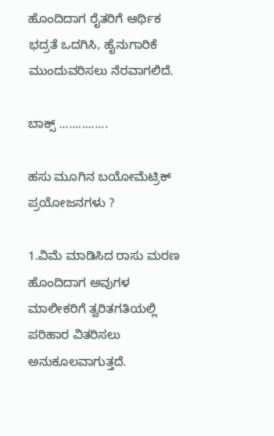ಹೊಂದಿದಾಗ ರೈತರಿಗೆ ಆರ್ಥಿಕ ಭದ್ರತೆ ಒದಗಿಸಿ, ಹೈನುಗಾರಿಕೆ ಮುಂದುವರಿಸಲು ನೆರವಾಗಲಿದೆ.

ಬಾಕ್ಸ್ ...............

ಹಸು ಮೂಗಿನ ಬಯೋಮೆಟ್ರಿಕ್ ಪ್ರಯೋಜನಗಳು ?

1.ವಿಮೆ ಮಾಡಿಸಿದ ರಾಸು ಮರಣ ಹೊಂದಿದಾಗ ಅವುಗಳ ಮಾಲೀಕರಿಗೆ ತ್ವರಿತಗತಿಯಲ್ಲಿ ಪರಿಹಾರ ವಿತರಿಸಲು ಅನುಕೂಲವಾಗುತ್ತದೆ.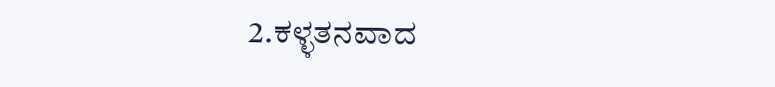2.ಕಳ್ಳತನವಾದ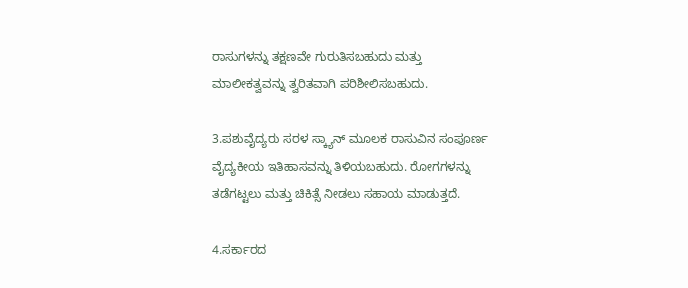ರಾಸುಗಳನ್ನು ತಕ್ಷಣವೇ ಗುರುತಿಸಬಹುದು ಮತ್ತು ಮಾಲೀಕತ್ವವನ್ನು ತ್ವರಿತವಾಗಿ ಪರಿಶೀಲಿಸಬಹುದು.

3.ಪಶುವೈದ್ಯರು ಸರಳ ಸ್ಕ್ಯಾನ್ ಮೂಲಕ ರಾಸುವಿನ ಸಂಪೂರ್ಣ ವೈದ್ಯಕೀಯ ಇತಿಹಾಸವನ್ನು ತಿಳಿಯಬಹುದು. ರೋಗಗಳನ್ನು ತಡೆಗಟ್ಟಲು ಮತ್ತು ಚಿಕಿತ್ಸೆ ನೀಡಲು ಸಹಾಯ ಮಾಡುತ್ತದೆ.

4.ಸರ್ಕಾರದ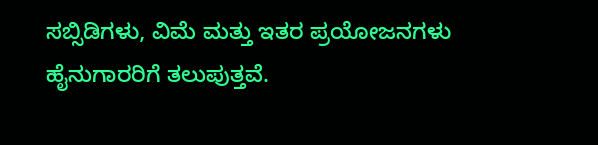ಸಬ್ಸಿಡಿಗಳು, ವಿಮೆ ಮತ್ತು ಇತರ ಪ್ರಯೋಜನಗಳು ಹೈನುಗಾರರಿಗೆ ತಲುಪುತ್ತವೆ.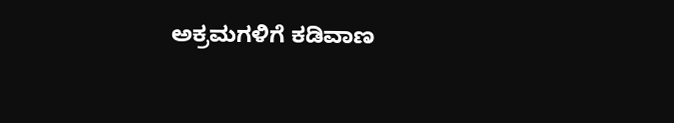ಅಕ್ರಮಗಳಿಗೆ ಕಡಿವಾಣ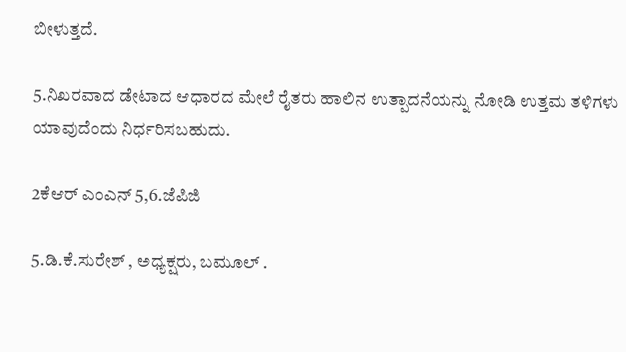ಬೀಳುತ್ತದೆ.

5.ನಿಖರವಾದ ಡೇಟಾದ ಆಧಾರದ ಮೇಲೆ ರೈತರು ಹಾಲಿನ ಉತ್ಪಾದನೆಯನ್ನು ನೋಡಿ ಉತ್ತಮ ತಳಿಗಳು ಯಾವುದೆಂದು ನಿರ್ಧರಿಸಬಹುದು.

2ಕೆಆರ್ ಎಂಎನ್ 5,6.ಜೆಪಿಜಿ

5.ಡಿ.ಕೆ.ಸುರೇಶ್ , ಅಧ್ಯಕ್ಷರು, ಬಮೂಲ್ .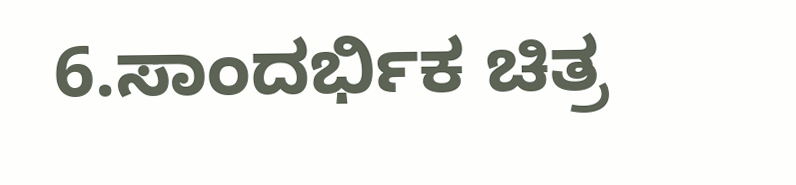6.ಸಾಂದರ್ಭಿಕ ಚಿತ್ರ